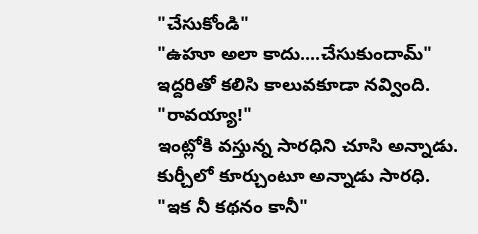"చేసుకోండి"
"ఉహూ అలా కాదు....చేసుకుందామ్"
ఇద్దరితో కలిసి కాలువకూడా నవ్వింది.
"రావయ్యా!"
ఇంట్లోకి వస్తున్న సారధిని చూసి అన్నాడు.
కుర్చీలో కూర్చుంటూ అన్నాడు సారధి.
"ఇక నీ కథనం కానీ"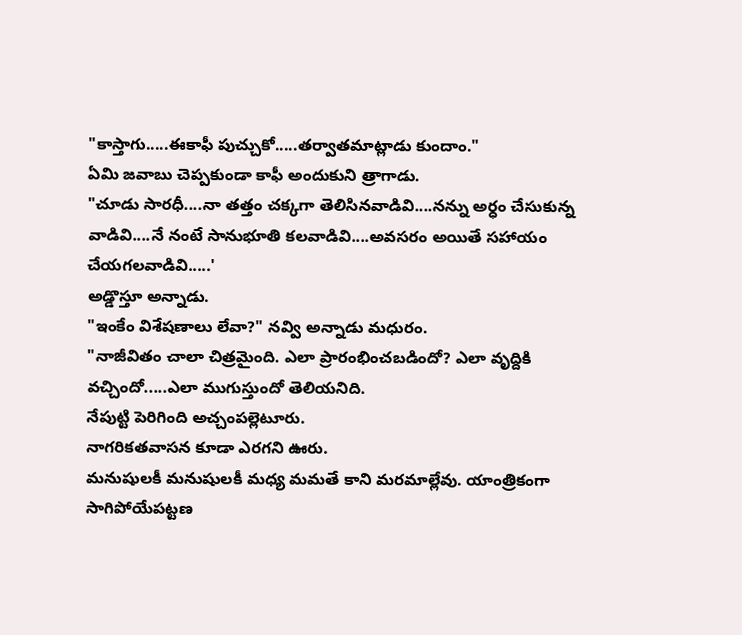"కాస్తాగు.....ఈకాఫీ పుచ్చుకో.....తర్వాతమాట్లాడు కుందాం."
ఏమి జవాబు చెప్పకుండా కాఫీ అందుకుని త్రాగాడు.
"చూడు సారధీ....నా తత్తం చక్కగా తెలిసినవాడివి....నన్ను అర్ధం చేసుకున్న వాడివి....నే నంటే సానుభూతి కలవాడివి....అవసరం అయితే సహాయం చేయగలవాడివి.....'
అడ్డొస్తూ అన్నాడు.
"ఇంకేం విశేషణాలు లేవా?" నవ్వి అన్నాడు మధురం.
"నాజీవితం చాలా చిత్రమైంది. ఎలా ప్రారంభించబడిందో? ఎలా వృద్దికి వచ్చిందో.....ఎలా ముగుస్తుందో తెలియనిది.
నేపుట్టి పెరిగింది అచ్చంపల్లెటూరు.
నాగరికతవాసన కూడా ఎరగని ఊరు.
మనుషులకీ మనుషులకీ మధ్య మమతే కాని మరమాల్లేవు. యాంత్రికంగా సాగిపోయేపట్టణ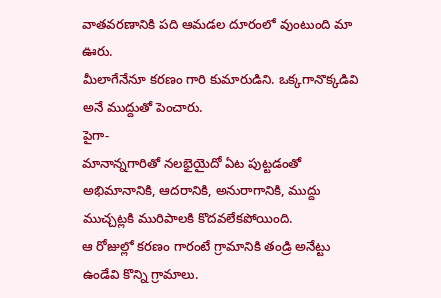వాతవరణానికి పది ఆమడల దూరంలో వుంటుంది మా ఊరు.
మీలాగేనేనూ కరణం గారి కుమారుడిని. ఒక్కగానొక్కడివి అనే ముద్దుతో పెంచారు.
పైగా-
మానాన్నగారితో నలభైయైదో ఏట పుట్టడంతో అభిమానానికి, ఆదరానికి, అనురాగానికి, ముద్దు ముచ్చట్లకి మురిపాలకి కొదవలేకపోయింది.
ఆ రోజుల్లో కరణం గారంటే గ్రామానికి తండ్రి అనేట్టు ఉండేవి కొన్ని గ్రామాలు.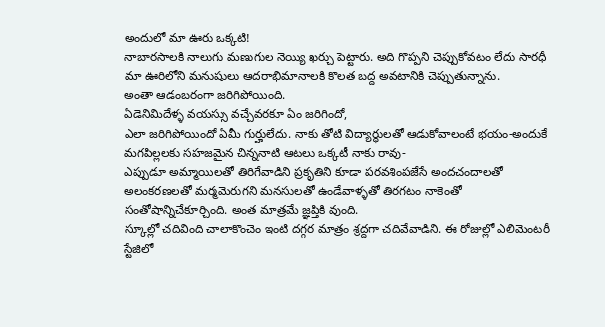అందులో మా ఊరు ఒక్కటి!
నాబారసాలకి నాలుగు మణుగుల నెయ్యి ఖర్చు పెట్టారు. అది గొప్పని చెప్పుకోవటం లేదు సారధీ మా ఊరిలోని మనుషులు ఆదరాభిమానాలకి కొలత బద్ద అవటానికి చెప్పుతున్నాను.
అంతా ఆడంబరంగా జరిగిపోయింది.
ఏడెనిమిదేళ్ళ వయస్సు వచ్చేవరకూ ఏం జరిగిందో,
ఎలా జరిగిపోయిందో ఏమీ గుర్హులేదు. నాకు తోటి విద్యార్ధులతో ఆడుకోవాలంటే భయం-అందుకే మగపిల్లలకు సహజమైన చిన్ననాటి ఆటలు ఒక్కటీ నాకు రావు-
ఎప్పుడూ అమ్మాయిలతో తిరిగేవాడిని ప్రకృతిని కూడా పరవశింపజేసే అందచందాలతో అలంకరణలతో మర్మమెరుగని మనసులతో ఉండేవాళ్ళతో తిరగటం నాకెంతో సంతోషాన్నిచేకూర్చింది. అంత మాత్రమే జ్ఞప్తికి వుంది.
స్కూల్లో చదివింది చాలాకొంచెం ఇంటి దగ్గర మాత్రం శ్రద్దగా చదివేవాడిని. ఈ రోజుల్లో ఎలిమెంటరీ స్టేజిలో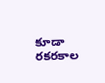కూడా రకరకాల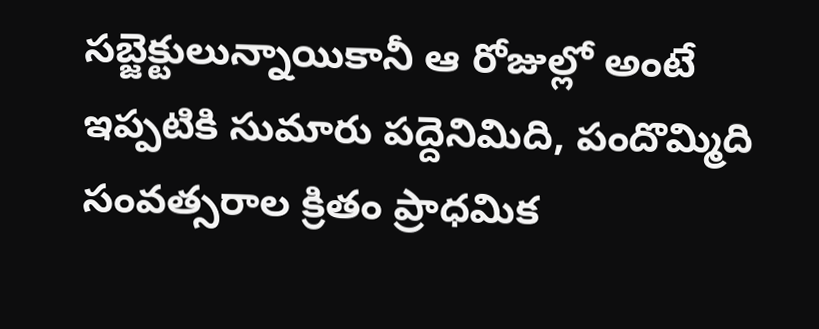సబ్జెక్టులున్నాయికానీ ఆ రోజుల్లో అంటే ఇప్పటికి సుమారు పద్దెనిమిది, పందొమ్మిది సంవత్సరాల క్రితం ప్రాధమిక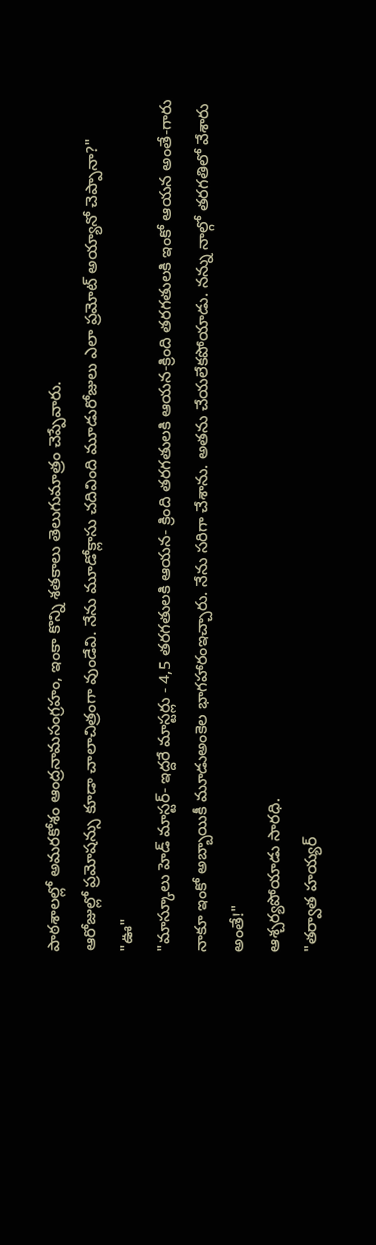పాఠశాలల్లో అమరకోశం ఆంద్రనామసంగ్రహం, ఇంకా కొన్ని శతకాలు తెలుగుమాత్రం చెప్పేవారు.
ఆరోజుల్లో ప్రమోషన్సు కూడా చాలాచిత్రంగా వుండేవి. నేను మూడోక్లాసు చదివింది మూడురోజులు ఎలా ప్రమోట్ అయ్యానో చెప్పానా?"
"ఊ"
"మాస్కూలు హెడ్ మాస్టర్- ఇద్దరే మాస్టర్లు - 4,5 తరగతులకి ఆయన- క్రింది తరగతులకి ఆయన-క్రింది తరగతులకి ఇంకో ఆయన అంతే-గారు నాకూ ఇంకో అబ్బాయికీ మూడుఅంకెల భాగహారంఇచ్చారు. నేను సరిగా చేశాను. అతను చేయలేకపోయాడు. నన్ను నాల్గో తరగతిలో వేశారు అంతే!"
ఆశ్చర్యపోయాడు సారధి.
"తర్వాత హయ్యర్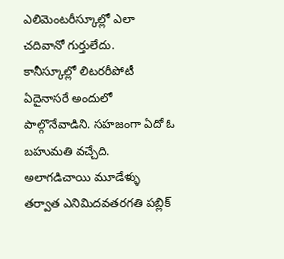ఎలిమెంటరీస్కూల్లో ఎలా చదివానో గుర్తులేదు.
కానీస్కూల్లో లిటరరీపోటీ ఏదైనాసరే అందులో పాల్గొనేవాడిని. సహజంగా ఏదో ఓ బహుమతి వచ్చేది. అలాగడిచాయి మూడేళ్ళు తర్వాత ఎనిమిదవతరగతి పబ్లిక్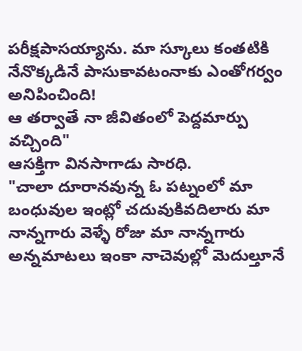పరీక్షపాసయ్యాను. మా స్కూలు కంతటికి నేనొక్కడినే పాసుకావటంనాకు ఎంతోగర్వం అనిపించింది!
ఆ తర్వాతే నా జీవితంలో పెద్దమార్పు వచ్చింది"
ఆసక్తిగా వినసాగాడు సారధి.
"చాలా దూరానవున్న ఓ పట్నంలో మా బంధువుల ఇంట్లో చదువుకివదిలారు మా నాన్నగారు వెళ్ళే రోజు మా నాన్నగారు అన్నమాటలు ఇంకా నాచెవుల్లో మెదుల్తూనే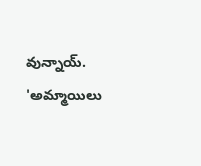వున్నాయ్.
'అమ్మాయిలు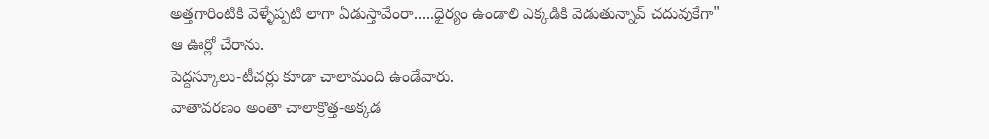అత్తగారింటికి వెళ్ళేప్పటి లాగా ఏడుస్తావేంరా.....ధైర్యం ఉండాలి ఎక్కడికి వెడుతున్నావ్ చదువుకేగా"
ఆ ఊర్లో చేరాను.
పెద్దస్కూలు-టీచర్లు కూడా చాలామంది ఉండేవారు.
వాతావరణం అంతా చాలాక్రొత్త-అక్కడ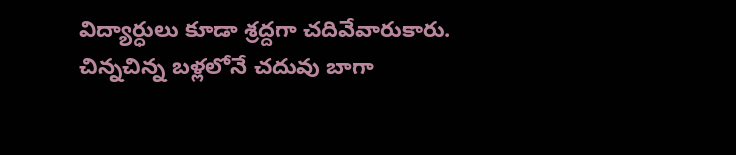విద్యార్ధులు కూడా శ్రద్దగా చదివేవారుకారు.
చిన్నచిన్న బళ్లలోనే చదువు బాగా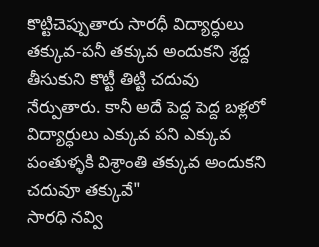కొట్టిచెప్పుతారు సారధీ విద్యార్ధులు తక్కువ-పనీ తక్కువ అందుకని శ్రద్ద తీసుకుని కొట్టీ తిట్టి చదువు నేర్పుతారు. కానీ అదే పెద్ద పెద్ద బళ్లలో విద్యార్ధులు ఎక్కువ పని ఎక్కువ పంతుళ్ళకి విశ్రాంతి తక్కువ అందుకని చదువూ తక్కువే"
సారధి నవ్వి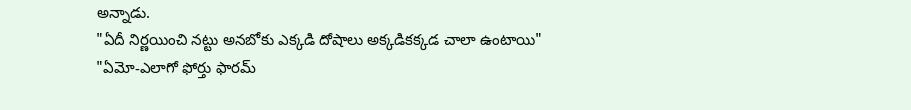అన్నాడు.
"ఏదీ నిర్ణయించి నట్టు అనబోకు ఎక్కడి దోషాలు అక్కడికక్కడ చాలా ఉంటాయి"
"ఏమో-ఎలాగో ఫోర్తు ఫారమ్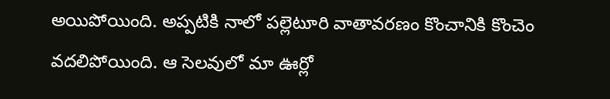అయిపోయింది. అప్పటికి నాలో పల్లెటూరి వాతావరణం కొంచానికి కొంచెం వదలిపోయింది. ఆ సెలవులో మా ఊర్లో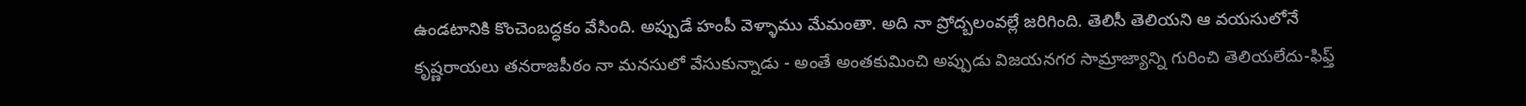ఉండటానికి కొంచెంబద్ధకం వేసింది. అప్పుడే హంపీ వెళ్ళాము మేమంతా. అది నా ప్రోద్బలంవల్లే జరిగింది. తెలిసీ తెలియని ఆ వయసులోనే కృష్ణరాయలు తనరాజపీఠం నా మనసులో వేసుకున్నాడు - అంతే అంతకుమించి అప్పుడు విజయనగర సామ్రాజ్యాన్ని గురించి తెలియలేదు-ఫిఫ్త్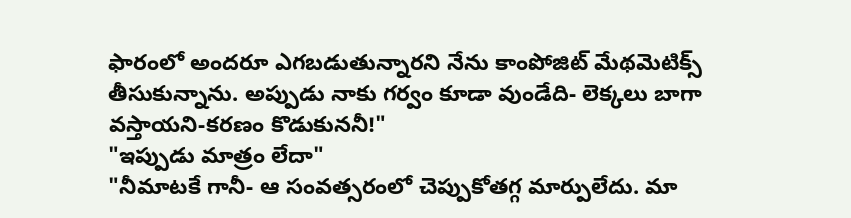ఫారంలో అందరూ ఎగబడుతున్నారని నేను కాంపోజిట్ మేథమెటిక్స్ తీసుకున్నాను. అప్పుడు నాకు గర్వం కూడా వుండేది- లెక్కలు బాగా వస్తాయని-కరణం కొడుకుననీ!"
"ఇప్పుడు మాత్రం లేదా"
"నీమాటకే గానీ- ఆ సంవత్సరంలో చెప్పుకోతగ్గ మార్పులేదు. మా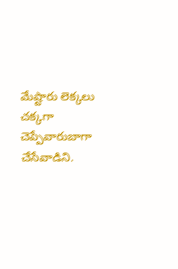మేష్టారు లెక్కలు చక్కగా చెప్పేవారుబాగా చేసేవాడిని.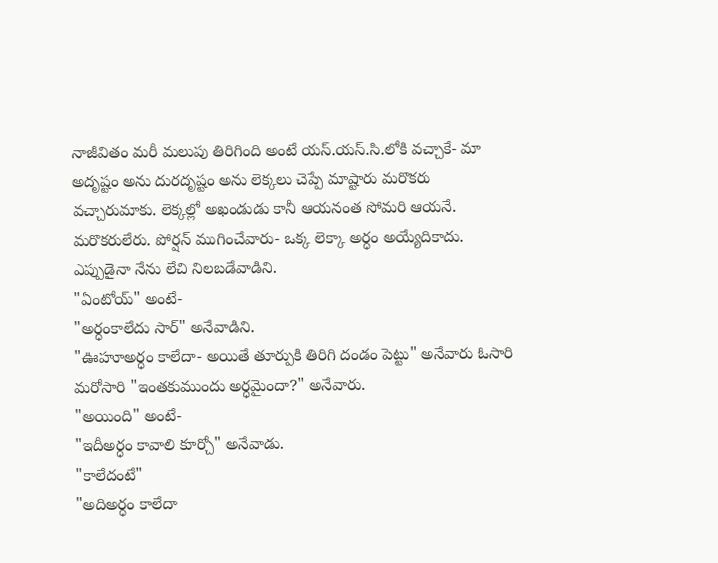నాజీవితం మరీ మలుపు తిరిగింది అంటే యస్.యస్.సి.లోకి వచ్చాకే- మా అదృష్టం అను దురదృష్టం అను లెక్కలు చెప్పే మాష్టారు మరొకరు వచ్చారుమాకు. లెక్కల్లో అఖండుడు కానీ ఆయనంత సోమరి ఆయనే. మరొకరులేరు. పోర్షన్ ముగించేవారు- ఒక్క లెక్కా అర్ధం అయ్యేదికాదు.
ఎప్పుడైనా నేను లేచి నిలబడేవాడిని.
"ఏంటోయ్" అంటే-
"అర్ధంకాలేదు సార్" అనేవాడిని.
"ఊహూఅర్ధం కాలేదా- అయితే తూర్పుకి తిరిగి దండం పెట్టు" అనేవారు ఓసారి మరోసారి "ఇంతకుముందు అర్ధమైందా?" అనేవారు.
"అయింది" అంటే-
"ఇదీఅర్ధం కావాలి కూర్చో" అనేవాడు.
"కాలేదంటే"
"అదిఅర్ధం కాలేదా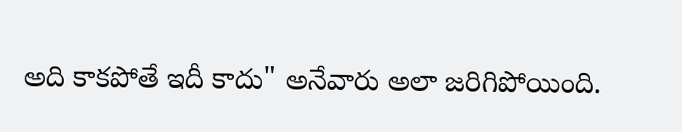అది కాకపోతే ఇదీ కాదు" అనేవారు అలా జరిగిపోయింది.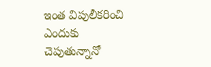ఇంత విపులీకరించి ఎందుకు చెపుతున్నానో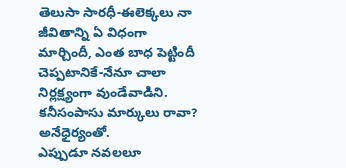తెలుసా సారధీ-ఈలెక్కలు నా జీవితాన్ని ఏ విధంగా మార్చిందీ, ఎంత బాధ పెట్టిందీ చెప్పటానికే-నేనూ చాలా నిర్లక్ష్యంగా వుండేవాడిని.
కనీసంపాసు మార్కులు రావా? అనేధైర్యంతో.
ఎప్పుడూ నవలలూ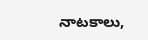నాటకాలు,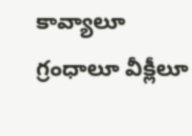కావ్యాలూ గ్రంధాలూ వీక్లీలూ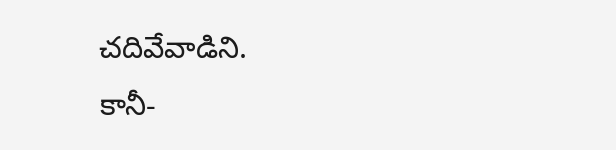చదివేవాడిని.
కానీ-